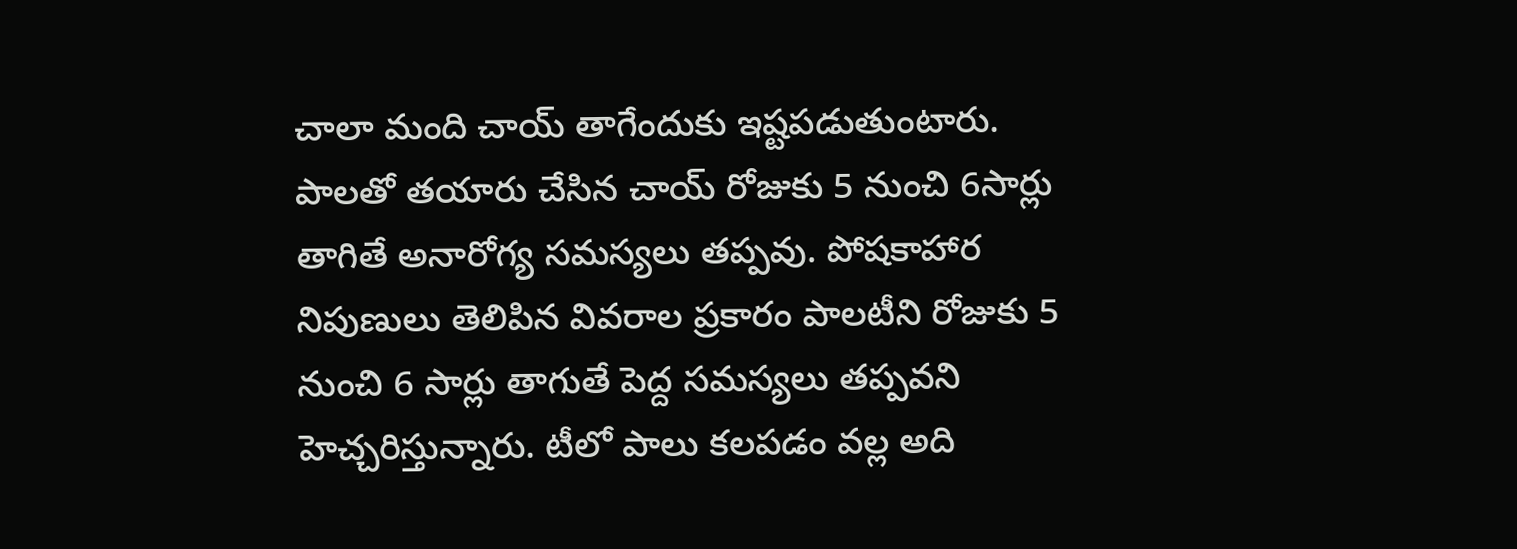చాలా మంది చాయ్ తాగేందుకు ఇష్టపడుతుంటారు. పాలతో తయారు చేసిన చాయ్ రోజుకు 5 నుంచి 6సార్లు తాగితే అనారోగ్య సమస్యలు తప్పవు. పోషకాహార నిపుణులు తెలిపిన వివరాల ప్రకారం పాలటీని రోజుకు 5 నుంచి 6 సార్లు తాగుతే పెద్ద సమస్యలు తప్పవని హెచ్చరిస్తున్నారు. టీలో పాలు కలపడం వల్ల అది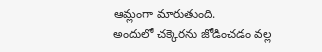ఆమ్లంగా మారుతుంది.
అందులో చక్కెరను జోడించడం వల్ల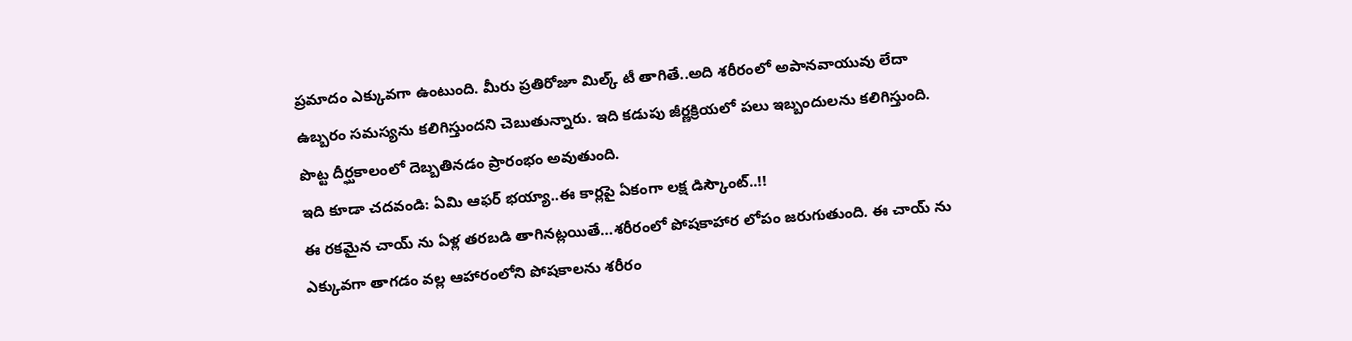ప్రమాదం ఎక్కువగా ఉంటుంది. మీరు ప్రతిరోజూ మిల్క్ టీ తాగితే..అది శరీరంలో అపానవాయువు లేదా ఉబ్బరం సమస్యను కలిగిస్తుందని చెబుతున్నారు. ఇది కడుపు జీర్ణక్రియలో పలు ఇబ్బందులను కలిగిస్తుంది. పొట్ట దీర్ఘకాలంలో దెబ్బతినడం ప్రారంభం అవుతుంది.
ఇది కూడా చదవండి: ఏమి ఆఫర్ భయ్యా..ఈ కార్లపై ఏకంగా లక్ష డిస్కౌంట్..!!
ఈ రకమైన చాయ్ ను ఏళ్ల తరబడి తాగినట్లయితే…శరీరంలో పోషకాహార లోపం జరుగుతుంది. ఈ చాయ్ ను ఎక్కువగా తాగడం వల్ల ఆహారంలోని పోషకాలను శరీరం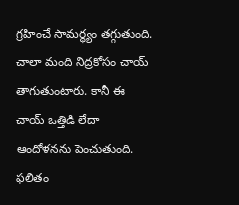గ్రహించే సామర్థ్యం తగ్గుతుంది. చాలా మంది నిద్రకోసం చాయ్ తాగుతుంటారు. కానీ ఈ చాయ్ ఒత్తిడి లేదా ఆందోళనను పెంచుతుంది. ఫలితం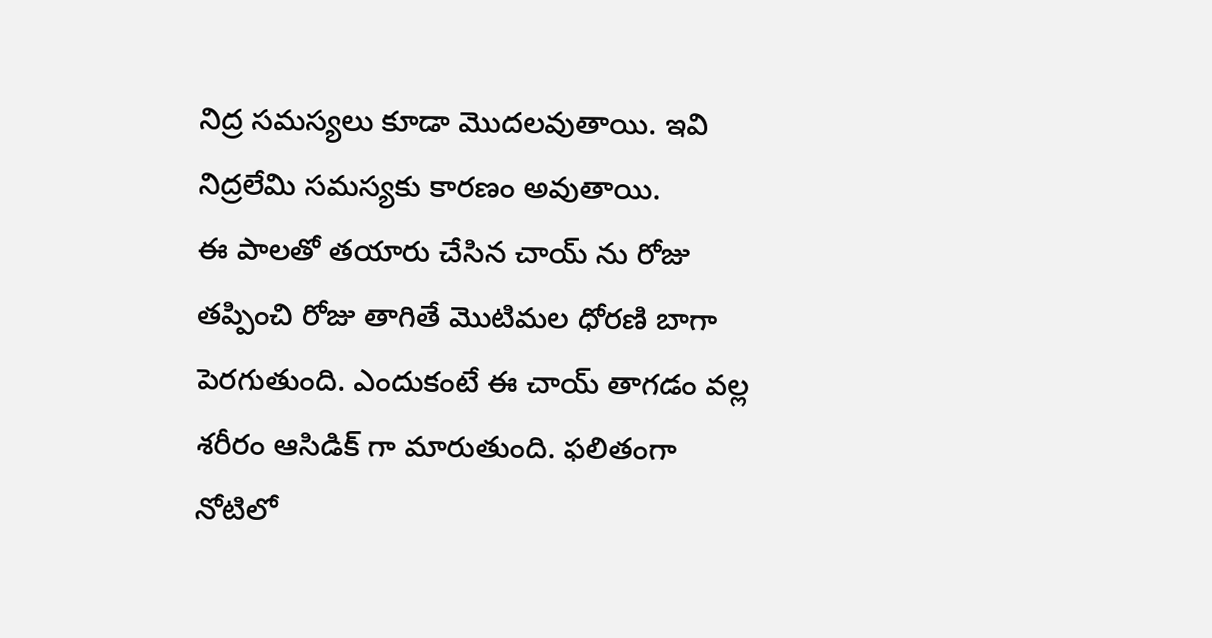నిద్ర సమస్యలు కూడా మొదలవుతాయి. ఇవి నిద్రలేమి సమస్యకు కారణం అవుతాయి.
ఈ పాలతో తయారు చేసిన చాయ్ ను రోజు తప్పించి రోజు తాగితే మొటిమల ధోరణి బాగా పెరగుతుంది. ఎందుకంటే ఈ చాయ్ తాగడం వల్ల శరీరం ఆసిడిక్ గా మారుతుంది. ఫలితంగా నోటిలో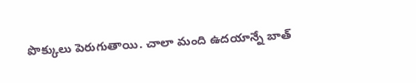పొక్కులు పెరుగుతాయి. చాలా మంది ఉదయాన్నే బాత్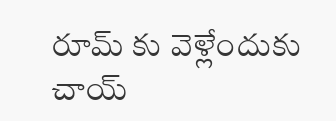రూమ్ కు వెళ్లేందుకు చాయ్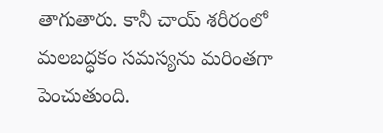తాగుతారు. కానీ చాయ్ శరీరంలో మలబద్ధకం సమస్యను మరింతగా పెంచుతుంది.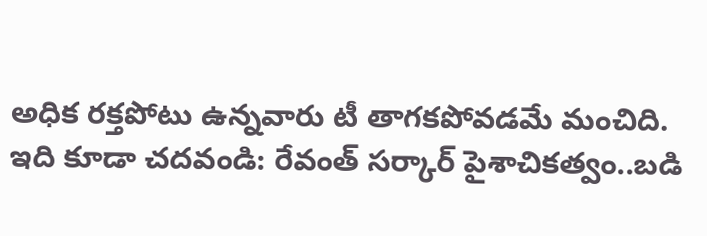అధిక రక్తపోటు ఉన్నవారు టీ తాగకపోవడమే మంచిది.
ఇది కూడా చదవండి: రేవంత్ సర్కార్ పైశాచికత్వం..బడి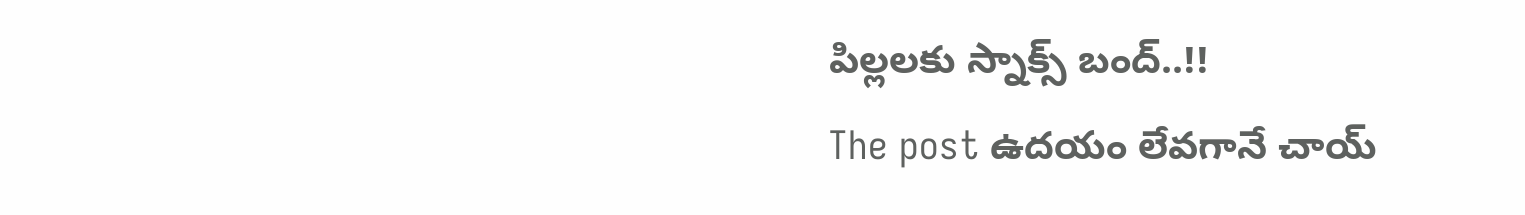పిల్లలకు స్నాక్స్ బంద్..!!
The post ఉదయం లేవగానే చాయ్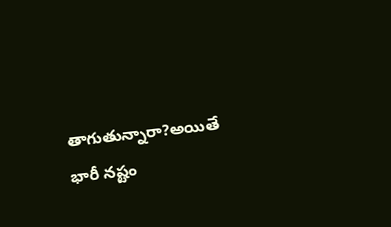తాగుతున్నారా?అయితే భారీ నష్టం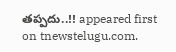తప్పదు..!! appeared first on tnewstelugu.com.